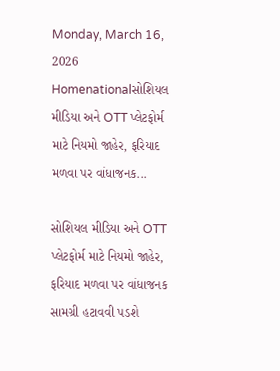Monday, March 16, 2026
Homenationalસોશિયલ મીડિયા અને OTT પ્લેટફોર્મ માટે નિયમો જાહેર, ફરિયાદ મળવા પર વાંધાજનક...

સોશિયલ મીડિયા અને OTT પ્લેટફોર્મ માટે નિયમો જાહેર, ફરિયાદ મળવા પર વાંધાજનક સામગ્રી હટાવવી પડશે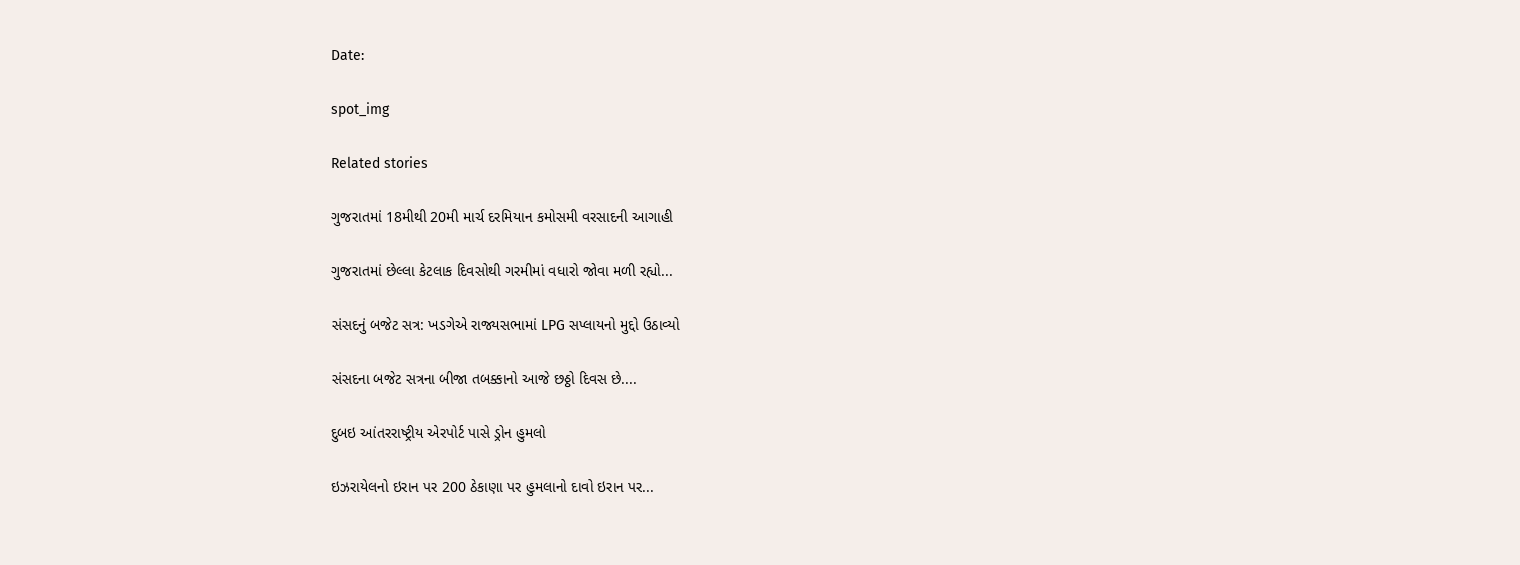Date:

spot_img

Related stories

ગુજરાતમાં 18મીથી 20મી માર્ચ દરમિયાન કમોસમી વરસાદની આગાહી

ગુજરાતમાં છેલ્લા કેટલાક દિવસોથી ગરમીમાં વધારો જોવા મળી રહ્યો...

સંસદનું બજેટ સત્ર: ખડગેએ રાજ્યસભામાં LPG સપ્લાયનો મુદ્દો ઉઠાવ્યો

સંસદના બજેટ સત્રના બીજા તબક્કાનો આજે છઠ્ઠો દિવસ છે....

દુબઇ આંતરરાષ્ટ્રીય એરપોર્ટ પાસે ડ્રોન હુમલો

ઇઝરાયેલનો ઇરાન પર 200 ઠેકાણા પર હુમલાનો દાવો ઇરાન પર...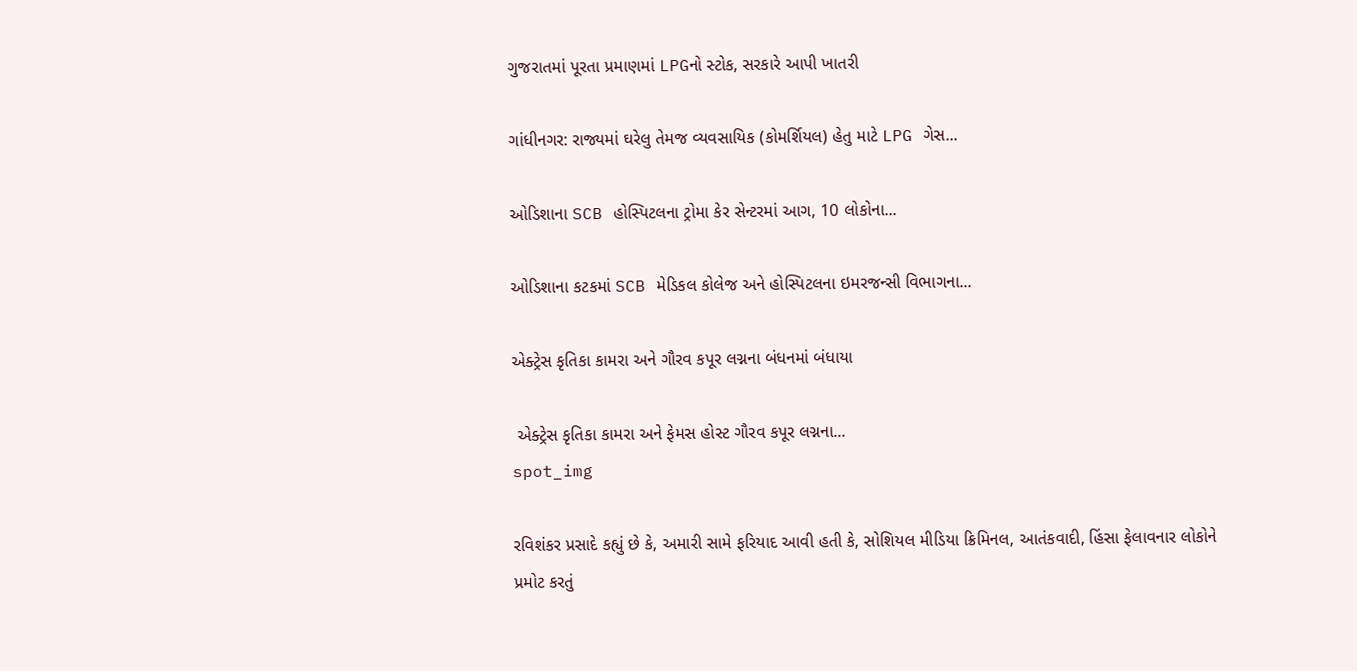ગુજરાતમાં પૂરતા પ્રમાણમાં LPGનો સ્ટોક, સરકારે આપી ખાતરી

ગાંધીનગર: રાજ્યમાં ઘરેલુ તેમજ વ્યવસાયિક (કોમર્શિયલ) હેતુ માટે LPG ગેસ...

ઓડિશાના SCB હોસ્પિટલના ટ્રોમા કેર સેન્ટરમાં આગ, 10 લોકોના...

ઓડિશાના કટકમાં SCB મેડિકલ કોલેજ અને હોસ્પિટલના ઇમરજન્સી વિભાગના...

એક્ટ્રેસ કૃતિકા કામરા અને ગૌરવ કપૂર લગ્નના બંધનમાં બંધાયા

 એક્ટ્રેસ કૃતિકા કામરા અને ફેમસ હોસ્ટ ગૌરવ કપૂર લગ્નના...
spot_img

રવિશંકર પ્રસાદે કહ્યું છે કે, અમારી સામે ફરિયાદ આવી હતી કે, સોશિયલ મીડિયા ક્રિમિનલ, આતંકવાદી, હિંસા ફેલાવનાર લોકોને પ્રમોટ કરતું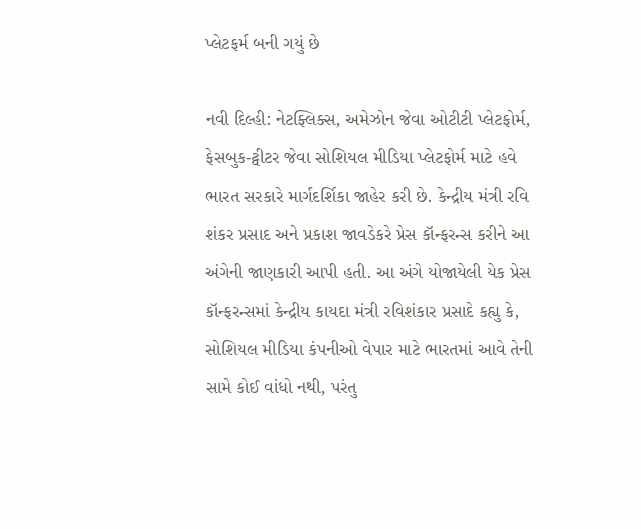પ્લેટફર્મ બની ગયું છે

નવી દિલ્હી: નેટફ્લિક્સ, અમેઝોન જેવા ઓટીટી પ્લેટફોર્મ, ફેસબુક-ટ્વીટર જેવા સોશિયલ મીડિયા પ્લેટફોર્મ માટે હવે ભારત સરકારે માર્ગદર્શિકા જાહેર કરી છે. કેન્દ્રીય મંત્રી રવિ શંકર પ્રસાદ અને પ્રકાશ જાવડેકરે પ્રેસ કૉન્ફરન્સ કરીને આ અંગેની જાણકારી આપી હતી. આ અંગે યોજાયેલી યેક પ્રેસ કૉન્ફરન્સમાં કેન્દ્રીય કાયદા મંત્રી રવિશંકાર પ્રસાદે કહ્યુ કે, સોશિયલ મીડિયા કંપનીઓ વેપાર માટે ભારતમાં આવે તેની સામે કોઈ વાંધો નથી, પરંતુ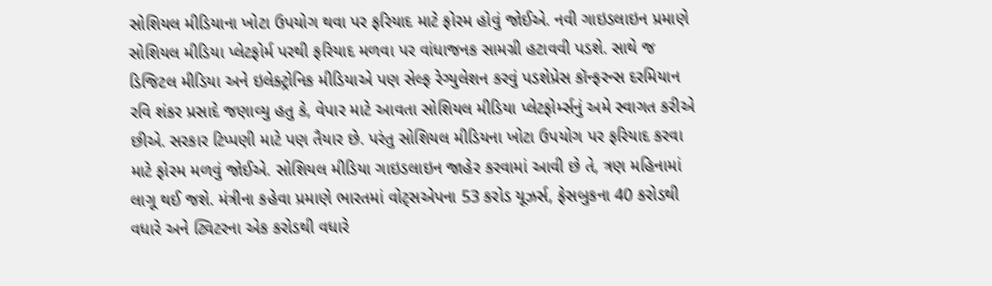સોશિયલ મીડિયાના ખોટા ઉપયોગ થવા પર ફરિયાદ માટે ફોરમ હોવું જોઈએ. નવી ગાઇડલાઇન પ્રમાણે સોશિયલ મીડિયા પ્લેટફોર્મ પરથી ફરિયાદ મળવા પર વાંધાજનક સામગ્રી હટાવવી પડશે. સાથે જ ડિજિટલ મીડિયા અને ઇલેક્ટ્રોનિક મીડિયાએ પણ સેલ્ફ રેગ્યુલેશન કરવું પડશેપ્રેસ કૉન્ફરન્સ દરમિયાન રવિ શંકર પ્રસાદે જણાવ્યુ હતુ કે, વેપાર માટે આવતા સોશિયલ મીડિયા પ્લેટફોર્મ્સનું અમે સ્વાગત કરીએ છીએ. સરકાર ટિપ્પણી માટે પણ તૈયાર છે. પરંતુ સોશિયલ મીડિયના ખોટા ઉપયોગ પર ફરિયાદ કરવા માટે ફોરમ મળવું જોઈએ. સોશિયલ મીડિયા ગાઇડલાઇન જાહેર કરવામાં આવી છે તે, ત્રણ મહિનામાં લાગૂ થઈ જશે. મંત્રીના કહેવા પ્રમાણે ભારતમાં વોટ્સએપના 53 કરોડ યૂઝર્સ, ફેસબુકના 40 કરોડથી વધારે અને ટ્વિટરના એક કરોડથી વધારે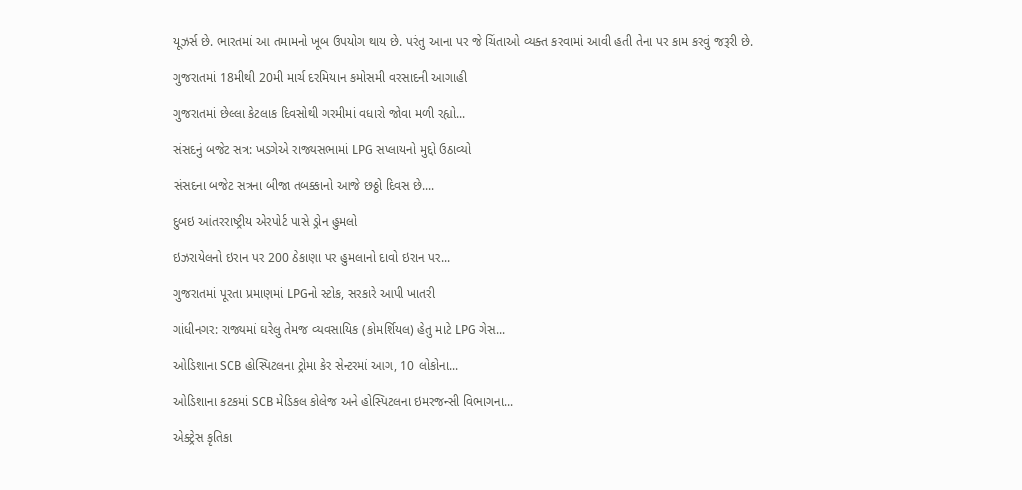યૂઝર્સ છે. ભારતમાં આ તમામનો ખૂબ ઉપયોગ થાય છે. પરંતુ આના પર જે ચિંતાઓ વ્યક્ત કરવામાં આવી હતી તેના પર કામ કરવું જરૂરી છે.

ગુજરાતમાં 18મીથી 20મી માર્ચ દરમિયાન કમોસમી વરસાદની આગાહી

ગુજરાતમાં છેલ્લા કેટલાક દિવસોથી ગરમીમાં વધારો જોવા મળી રહ્યો...

સંસદનું બજેટ સત્ર: ખડગેએ રાજ્યસભામાં LPG સપ્લાયનો મુદ્દો ઉઠાવ્યો

સંસદના બજેટ સત્રના બીજા તબક્કાનો આજે છઠ્ઠો દિવસ છે....

દુબઇ આંતરરાષ્ટ્રીય એરપોર્ટ પાસે ડ્રોન હુમલો

ઇઝરાયેલનો ઇરાન પર 200 ઠેકાણા પર હુમલાનો દાવો ઇરાન પર...

ગુજરાતમાં પૂરતા પ્રમાણમાં LPGનો સ્ટોક, સરકારે આપી ખાતરી

ગાંધીનગર: રાજ્યમાં ઘરેલુ તેમજ વ્યવસાયિક (કોમર્શિયલ) હેતુ માટે LPG ગેસ...

ઓડિશાના SCB હોસ્પિટલના ટ્રોમા કેર સેન્ટરમાં આગ, 10 લોકોના...

ઓડિશાના કટકમાં SCB મેડિકલ કોલેજ અને હોસ્પિટલના ઇમરજન્સી વિભાગના...

એક્ટ્રેસ કૃતિકા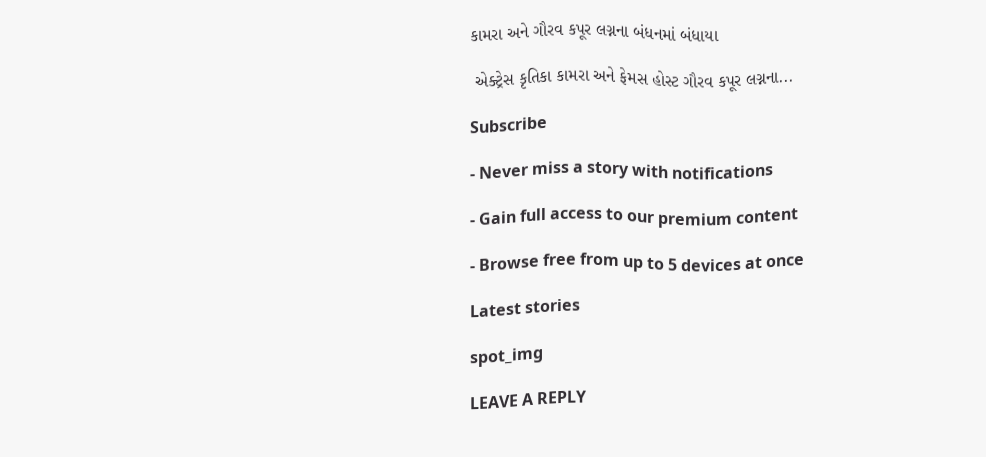કામરા અને ગૌરવ કપૂર લગ્નના બંધનમાં બંધાયા

 એક્ટ્રેસ કૃતિકા કામરા અને ફેમસ હોસ્ટ ગૌરવ કપૂર લગ્નના...

Subscribe

- Never miss a story with notifications

- Gain full access to our premium content

- Browse free from up to 5 devices at once

Latest stories

spot_img

LEAVE A REPLY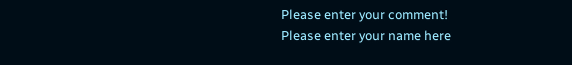Please enter your comment!
Please enter your name here